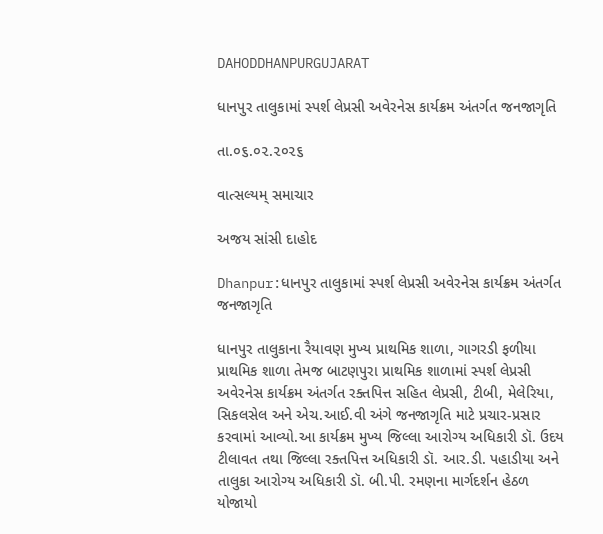DAHODDHANPURGUJARAT

ધાનપુર તાલુકામાં સ્પર્શ લેપ્રસી અવેરનેસ કાર્યક્રમ અંતર્ગત જનજાગૃતિ

તા.૦૬.૦૨.૨૦૨૬

વાત્સલ્યમ્ સમાચાર

અજય સાંસી દાહોદ

Dhanpur:ધાનપુર તાલુકામાં સ્પર્શ લેપ્રસી અવેરનેસ કાર્યક્રમ અંતર્ગત જનજાગૃતિ

ધાનપુર તાલુકાના રૈયાવણ મુખ્ય પ્રાથમિક શાળા, ગાગરડી ફળીયા પ્રાથમિક શાળા તેમજ બાટણપુરા પ્રાથમિક શાળામાં સ્પર્શ લેપ્રસી અવેરનેસ કાર્યક્રમ અંતર્ગત રક્તપિત્ત સહિત લેપ્રસી, ટીબી, મેલેરિયા, સિકલસેલ અને એચ.આઈ.વી અંગે જનજાગૃતિ માટે પ્રચાર-પ્રસાર કરવામાં આવ્યો.આ કાર્યક્રમ મુખ્ય જિલ્લા આરોગ્ય અધિકારી ડૉ. ઉદય ટીલાવત તથા જિલ્લા રક્તપિત્ત અધિકારી ડૉ. આર.ડી. પહાડીયા અને તાલુકા આરોગ્ય અધિકારી ડૉ. બી.પી. રમણના માર્ગદર્શન હેઠળ યોજાયો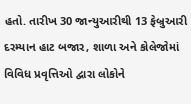હતો. તારીખ 30 જાન્યુઆરીથી 13 ફેબ્રુઆરી દરમ્યાન હાટ બજાર, શાળા અને કોલેજોમાં વિવિધ પ્રવૃત્તિઓ દ્વારા લોકોને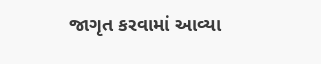જાગૃત કરવામાં આવ્યા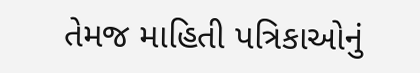તેમજ માહિતી પત્રિકાઓનું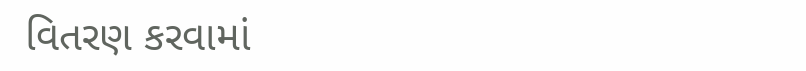વિતરણ કરવામાં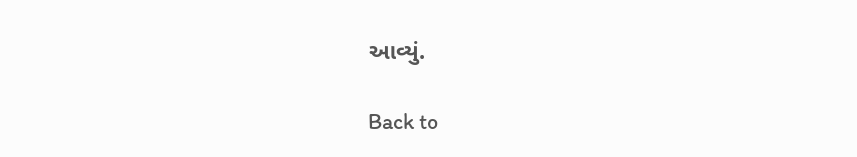આવ્યું.

Back to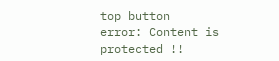top button
error: Content is protected !!